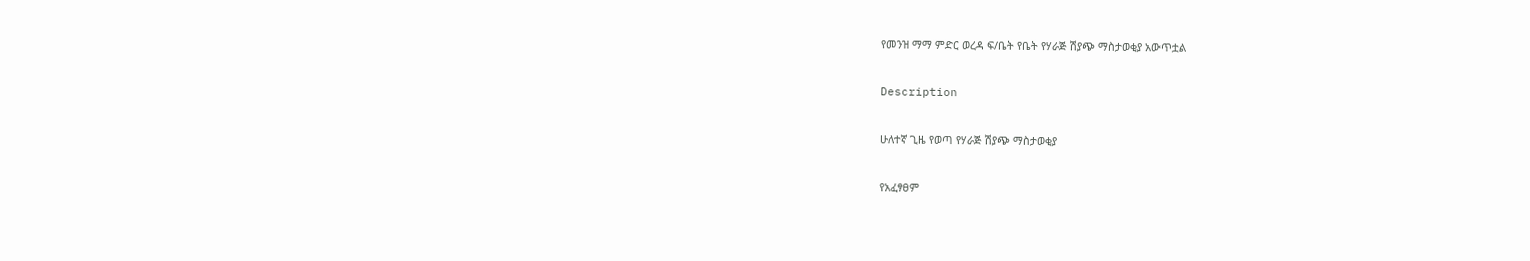የመንዝ ማማ ምድር ወረዳ ፍ/ቤት የቤት የሃራጅ ሽያጭ ማስታወቂያ አውጥቷል

Description

ሁለተኛ ጊዜ የወጣ የሃራጅ ሽያጭ ማስታወቂያ

የአፈፃፀም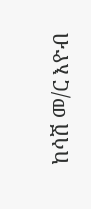ከሳሽ መ/ር እዮብ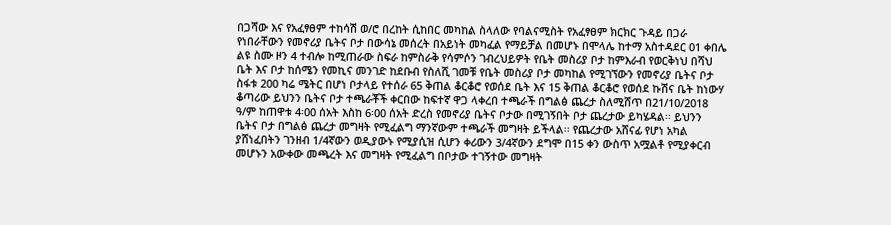በጋሻው እና የአፈፃፀም ተከሳሽ ወ/ሮ በረከት ሲከበር መካከል ስላለው የባልናሚስት የአፈፃፀም ክርክር ጉዳይ በጋራ የነበራቸውን የመኖሪያ ቤትና ቦታ በውሳኔ መሰረት በአይነት መካፈል የማይቻል በመሆኑ በሞላሌ ከተማ አስተዳደር 01 ቀበሌ ልዩ ስሙ ዞን 4 ተብሎ ከሚጠራው ስፍራ ከምስራቅ የሳምሶን ገብረህይዎት የቤት መስሪያ ቦታ ከምእራብ የወርቅነህ በሻህ ቤት እና ቦታ ከሰሜን የመኪና መንገድ ከደቡብ የስለሺ ገመቹ የቤት መስሪያ ቦታ መካከል የሚገኘውን የመኖሪያ ቤትና ቦታ ስፋቱ 200 ካሬ ሜትር በሆነ ቦታላይ የተሰራ 65 ቅጠል ቆርቆሮ የወሰደ ቤት እና 15 ቅጠል ቆርቆሮ የወሰደ ኩሽና ቤት ከነውሃ ቆጣሪው ይህንን ቤትና ቦታ ተጫራቾች ቀርበው ከፍተኛ ዋጋ ላቀረበ ተጫራች በግልፅ ጨረታ ስለሚሸጥ በ21/10/2018 ዓ/ም ከጠዋቱ 4፡00 ሰአት እስከ 6፡00 ሰአት ድረስ የመኖሪያ ቤትና ቦታው በሚገኝበት ቦታ ጨረታው ይካሄዳል፡፡ ይህንን ቤትና ቦታ በግልፅ ጨረታ መግዛት የሚፈልግ ማንኛውም ተጫራች መግዛት ይችላል፡፡ የጨረታው አሸናፊ የሆነ አካል ያሸነፈበትን ገንዘብ 1/4ኛውን ወዲያውኑ የሚያሲዝ ሲሆን ቀሪውን 3/4ኛውን ደግሞ በ15 ቀን ውስጥ አሟልቶ የሚያቀርብ መሆኑን አውቀው መጫረት እና መግዛት የሚፈልግ በቦታው ተገኝተው መግዛት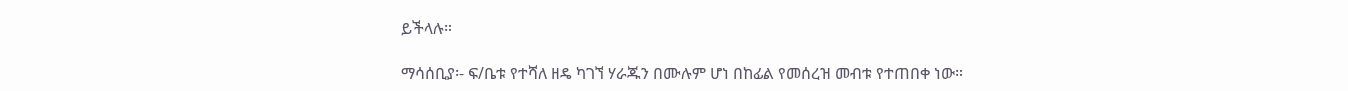ይችላሉ።

ማሳሰቢያ፡- ፍ/ቤቱ የተሻለ ዘዴ ካገኘ ሃራጁን በሙሉም ሆነ በከፊል የመሰረዝ መብቱ የተጠበቀ ነው።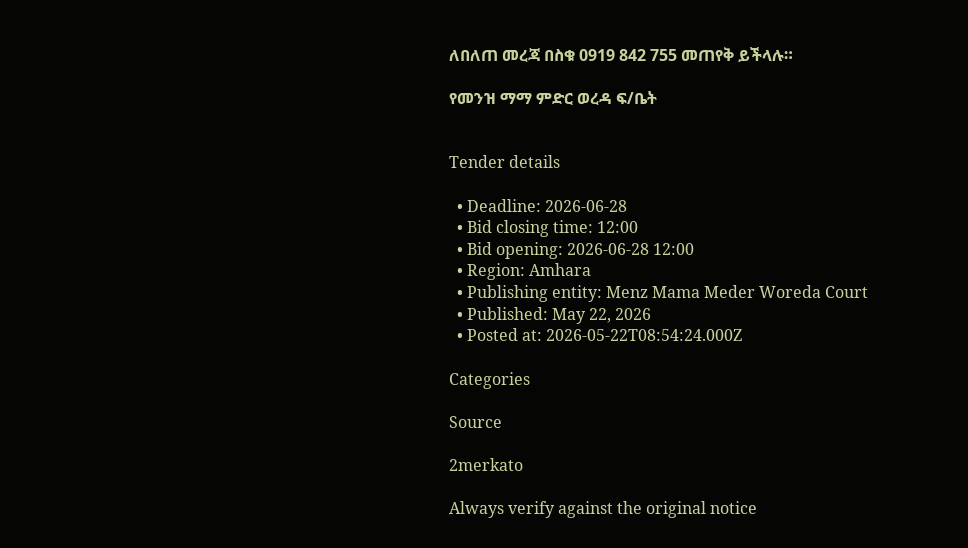ለበለጠ መረጃ በስቁ 0919 842 755 መጠየቅ ይችላሉ።

የመንዝ ማማ ምድር ወረዳ ፍ/ቤት


Tender details

  • Deadline: 2026-06-28
  • Bid closing time: 12:00
  • Bid opening: 2026-06-28 12:00
  • Region: Amhara
  • Publishing entity: Menz Mama Meder Woreda Court
  • Published: May 22, 2026
  • Posted at: 2026-05-22T08:54:24.000Z

Categories

Source

2merkato

Always verify against the original notice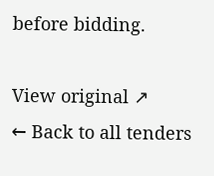before bidding.

View original ↗
← Back to all tenders